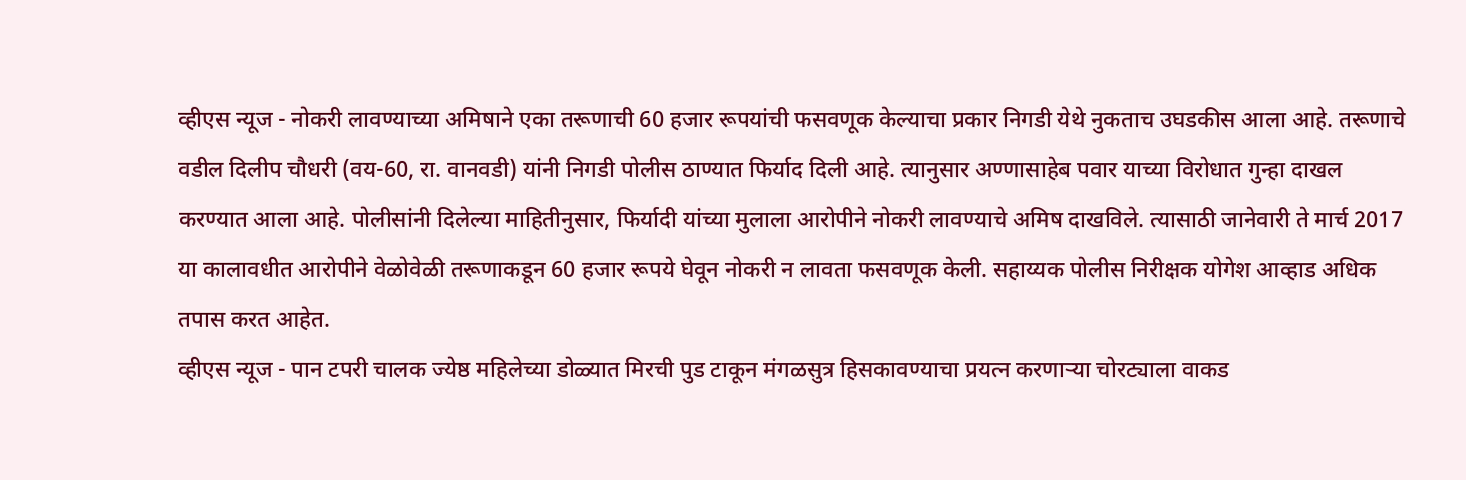व्हीएस न्यूज - नोकरी लावण्याच्या अमिषाने एका तरूणाची 60 हजार रूपयांची फसवणूक केल्याचा प्रकार निगडी येथे नुकताच उघडकीस आला आहे. तरूणाचे वडील दिलीप चौधरी (वय-60, रा. वानवडी) यांनी निगडी पोलीस ठाण्यात फिर्याद दिली आहे. त्यानुसार अण्णासाहेब पवार याच्या विरोधात गुन्हा दाखल करण्यात आला आहे. पोलीसांनी दिलेल्या माहितीनुसार, फिर्यादी यांच्या मुलाला आरोपीने नोकरी लावण्याचे अमिष दाखविले. त्यासाठी जानेवारी ते मार्च 2017 या कालावधीत आरोपीने वेळोवेळी तरूणाकडून 60 हजार रूपये घेवून नोकरी न लावता फसवणूक केली. सहाय्यक पोलीस निरीक्षक योगेश आव्हाड अधिक तपास करत आहेत.
व्हीएस न्यूज - पान टपरी चालक ज्येष्ठ महिलेच्या डोळ्यात मिरची पुड टाकून मंगळसुत्र हिसकावण्याचा प्रयत्न करणाऱ्या चोरट्याला वाकड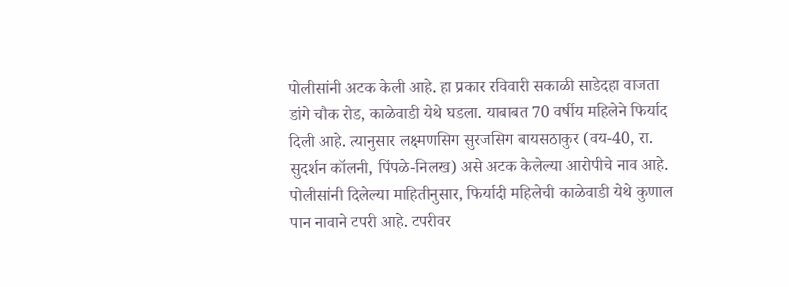पोलीसांनी अटक केली आहे. हा प्रकार रविवारी सकाळी साडेदहा वाजता डांगे चौक रोड, काळेवाडी येथे घडला. याबाबत 70 वर्षीय महिलेने फिर्याद दिली आहे. त्यानुसार लक्ष्मणसिग सुरजसिग बायसठाकुर (वय-40, रा. सुदर्शन कॉलनी, पिंपळे-निलख) असे अटक केलेल्या आरोपीचे नाव आहे. पोलीसांनी दिलेल्या माहितीनुसार, फिर्यादी महिलेची काळेवाडी येथे कुणाल पान नावाने टपरी आहे. टपरीवर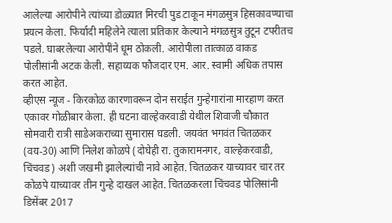आलेल्या आरोपीने त्यांच्या डोळ्यात मिरची पुड टाकून मंगळसुत्र हिसकावण्याचा प्रयत्न केला. फिर्यादी महिलेने त्याला प्रतिकार केल्याने मंगळसुत्र तुटून टपरीतच पडले. घाबरलेल्या आरोपींने धूम ठोकली. आरोपीला तात्काळ वाकड पोलीसांनी अटक केली. सहाय्यक फौजदार एम. आर. स्वामी अधिक तपास करत आहेत.
व्हीएस न्यूज - किरकोळ कारणावरून दोन सराईत गुन्हेगारांना मारहाण करत एकावर गोळीबार केला. ही घटना वाल्हेकरवाडी येथील शिवाजी चौकात सोमवारी रात्री साडेअकराच्या सुमारास घडली. जयवंत भगवंत चितळकर (वय-30) आणि निलेश कोळपे (दोघेही रा. तुकारामनगर, वाल्हेकरवाडी, चिंचवड) अशी जखमी झालेल्यांची नावे आहेत. चितळकर याच्यावर चार तर कोळपे याच्यावर तीन गुन्हे दाखल आहेत. चितळकरला चिंचवड पोलिसांनी डिसेंबर 2017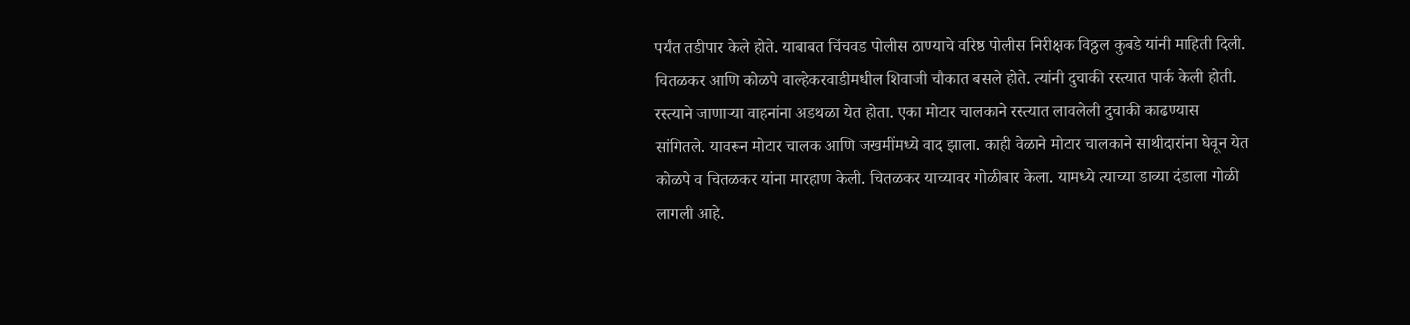पर्यंत तडीपार केले होते. याबाबत चिंचवड पोलीस ठाण्याचे वरिष्ठ पोलीस निरीक्षक विठ्ठल कुबडे यांनी माहिती दिली. चितळकर आणि कोळपे वाल्हेकरवाडीमधील शिवाजी चौकात बसले होते. त्यांनी दुचाकी रस्त्यात पार्क केली होती. रस्त्याने जाणाऱ्या वाहनांना अडथळा येत होता. एका मोटार चालकाने रस्त्यात लावलेली दुचाकी काढण्यास सांगितले. यावरून मोटार चालक आणि जखमींमध्ये वाद झाला. काही वेळाने मोटार चालकाने साथीदारांना घेवून येत कोळपे व चितळकर यांना मारहाण केली. चितळकर याच्यावर गोळीबार केला. यामध्ये त्याच्या डाव्या दंडाला गोळी लागली आहे.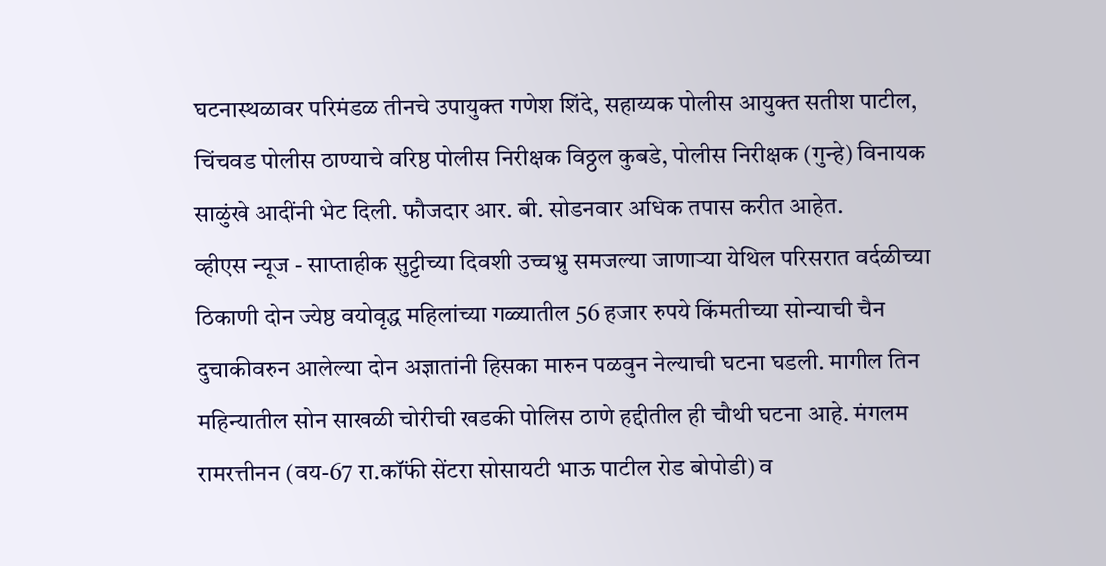घटनास्थळावर परिमंडळ तीनचे उपायुक्त गणेश शिंदे, सहाय्यक पोलीस आयुक्त सतीश पाटील, चिंचवड पोलीस ठाण्याचे वरिष्ठ पोलीस निरीक्षक विठ्ठल कुबडे, पोलीस निरीक्षक (गुन्हे) विनायक साळुंखे आदींनी भेट दिली. फौजदार आर. बी. सोडनवार अधिक तपास करीत आहेत.
व्हीएस न्यूज - साप्ताहीक सुट्टीच्या दिवशी उच्चभ्रु समजल्या जाणाऱ्या येथिल परिसरात वर्दळीच्या ठिकाणी दोन ज्येष्ठ वयोवृद्ध महिलांच्या गळ्यातील 56 हजार रुपये किंमतीच्या सोन्याची चैन दुचाकीवरुन आलेल्या दोन अज्ञातांनी हिसका मारुन पळवुन नेल्याची घटना घडली. मागील तिन महिन्यातील सोन साखळी चोरीची खडकी पोलिस ठाणे हद्दीतील ही चौथी घटना आहे. मंगलम रामरत्तीनन (वय-67 रा.कॉंफी सेंटरा सोसायटी भाऊ पाटील रोड बोपोडी) व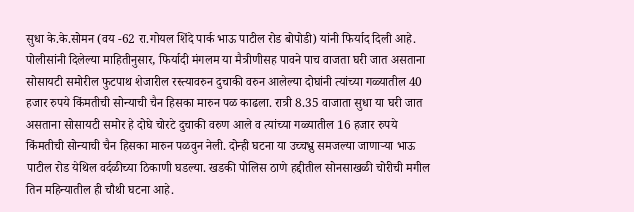सुधा के.के.सोमन (वय -62 रा.गोयल शिंदे पार्क भाऊ पाटील रोड बोपोडी) यांनी फिर्याद दिली आहे. पोलीसांनी दिलेल्या माहितीनुसार, फिर्यादी मंगलम या मैत्रीणीसह पावने पाच वाजता घरी जात असताना सोसायटी समोरील फुटपाथ शेजारील रस्त्यावरुन दुचाकी वरुन आलेल्या दोघांनी त्यांच्या गळ्यातील 40 हजार रुपये किंमतीची सोन्याची चैन हिसका मारुन पळ काढला. रात्री 8.35 वाजाता सुधा या घरी जात असताना सोसायटी समोर हे दोघे चोरटे दुचाकी वरुण आले व त्यांच्या गळ्यातील 16 हजार रुपये किंमतीची सोन्याची चैन हिसका मारुन पळवुन नेली. दोन्ही घटना या उच्चभ्रु समजल्या जाणाऱ्या भाऊ पाटील रोड येथिल वर्दळीच्या ठिकाणी घडल्या. खडकी पोलिस ठाणे हद्दीतील सोनसाखळी चोरीची मगील तिन महिन्यातील ही चौथी घटना आहे.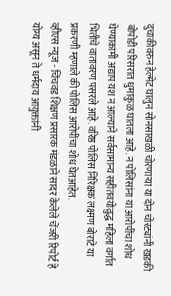दुचाकीवरुन हेल्मेट घालुन सोनसाखळी चोरणाऱ्या या दोन चोरट्यांनी खडकी बोपोडी परिसरात धुमाकुळ घातला आहे. न पोलिसांना या आरोपींचा शोध घेण्याकामी अद्याप यश न आल्याने सर्वसामान्य सहीतवयोव्रुद्ध महिला वर्गात भितीचे वातावरण पसरले आहे. वरिष्ठ पोलिस निरिक्षक लक्ष्मण बोराटे या प्रकरणी म्हणाले की पोलिस आरोपींचा शोध घेतआहेत.
व्हीएस न्यूज - चिंचवड शिक्षण प्रसारक मंडळाने सादर केलेले चेंजरी रिपोर्ट हे योग्य असून ते धर्मदाय आयुक्तांनी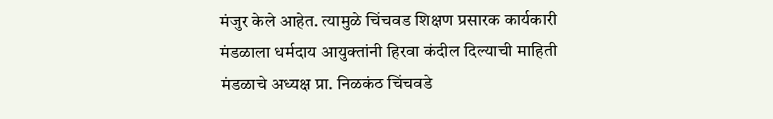मंजुर केले आहेत. त्यामुळे चिंचवड शिक्षण प्रसारक कार्यकारी मंडळाला धर्मदाय आयुक्तांनी हिरवा कंदील दिल्याची माहिती मंडळाचे अध्यक्ष प्रा. निळकंठ चिंचवडे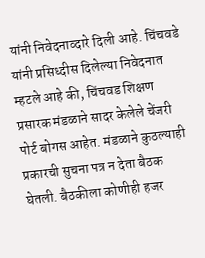यांनी निवेदनाव्दारे दिली आहे. चिंचवडे यांनी प्रसिध्दीस दिलेल्या निवेदनात म्हटले आहे की, चिंचवड शिक्षण प्रसारक मंडळाने सादर केलेले चेंजरी पोर्ट बोगस आहेत. मंडळाने कुठल्याही प्रकारची सुचना पत्र न देता बैठक घेतली. बैठकीला कोणीही हजर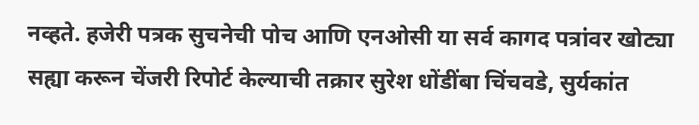नव्हते. हजेरी पत्रक सुचनेची पोच आणि एनओसी या सर्व कागद पत्रांवर खोट्या सह्या करून चेंजरी रिपोर्ट केल्याची तक्रार सुरेश धोंडींबा चिंचवडे, सुर्यकांत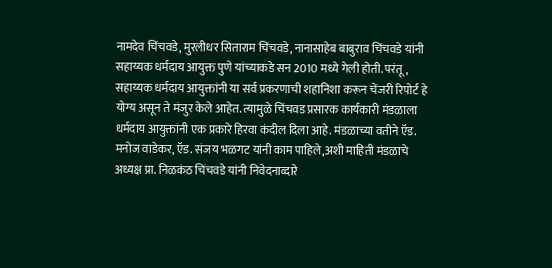नामदेव चिंचवडे, मुरलीधर सिताराम चिंचवडे, नानासाहेब बाबुराव चिंचवडे यांनी सहाय्यक धर्मदाय आयुक्त पुणे यांच्याकडे सन 2010 मध्ये गेली होती. परंतू, सहाय्यक धर्मदाय आयुक्तांनी या सर्व प्रकरणाची शहानिशा करून चेंजरी रिपोर्ट हे योग्य असून ते मंजुर केले आहेत. त्यामुळे चिंचवड प्रसारक कार्यकारी मंडळाला धर्मदाय आयुक्तांनी एक प्रकारे हिरवा कंदील दिला आहे. मंडळाच्या वतीने ऍड. मनोज वाडेकर, ऍड. संजय भळगट यांनी काम पाहिले,अशी माहिती मंडळाचे अध्यक्ष प्रा. निळकंठ चिंचवडे यांनी निवेदनाव्दारे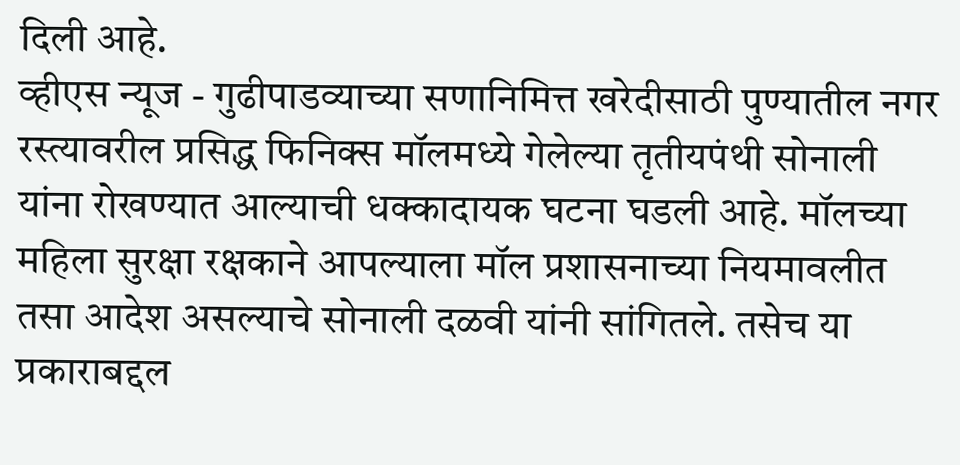दिली आहे.
व्हीएस न्यूज - गुढीपाडव्याच्या सणानिमित्त खरेदीसाठी पुण्यातील नगर रस्त्यावरील प्रसिद्ध फिनिक्स मॉलमध्ये गेलेल्या तृतीयपंथी सोनाली यांना रोखण्यात आल्याची धक्कादायक घटना घडली आहे. मॉलच्या महिला सुरक्षा रक्षकाने आपल्याला मॉल प्रशासनाच्या नियमावलीत तसा आदेश असल्याचे सोनाली दळवी यांनी सांगितले. तसेच या प्रकाराबद्दल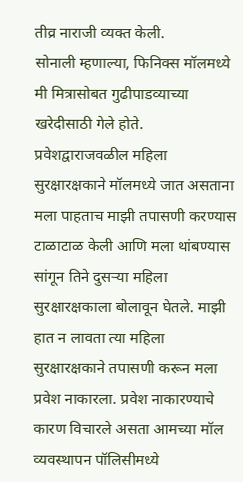तीव्र नाराजी व्यक्त केली.
सोनाली म्हणाल्या, फिनिक्स मॉलमध्ये मी मित्रासोबत गुढीपाडव्याच्या खरेदीसाठी गेले होते. प्रवेशद्वाराजवळील महिला सुरक्षारक्षकाने मॉलमध्ये जात असताना मला पाहताच माझी तपासणी करण्यास टाळाटाळ केली आणि मला थांबण्यास सांगून तिने दुसऱ्या महिला सुरक्षारक्षकाला बोलावून घेतले. माझी हात न लावता त्या महिला सुरक्षारक्षकाने तपासणी करून मला प्रवेश नाकारला. प्रवेश नाकारण्याचे कारण विचारले असता आमच्या मॉल व्यवस्थापन पॉलिसीमध्ये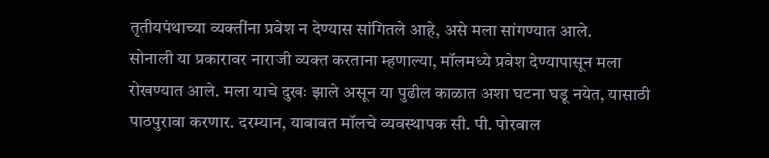तृतीयपंथाच्या व्यक्तींना प्रवेश न देण्यास सांगितले आहे, असे मला सांगण्यात आले.
सोनाली या प्रकारावर नाराजी व्यक्त करताना म्हणाल्या, मॉलमध्ये प्रवेश देण्यापासून मला रोखण्यात आले. मला याचे दुखः झाले असून या पुढील काळात अशा घटना घडू नयेत, यासाठी पाठपुरावा करणार. दरम्यान, याबाबत मॉलचे व्यवस्थापक सी. पी. पोरवाल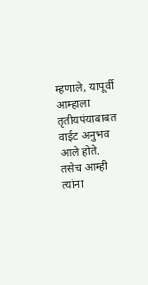म्हणाले, यापूर्वी आम्हाला तृतीयपंयाबाबत वाईट अनुभव आले होते. तसेच आम्ही त्यांना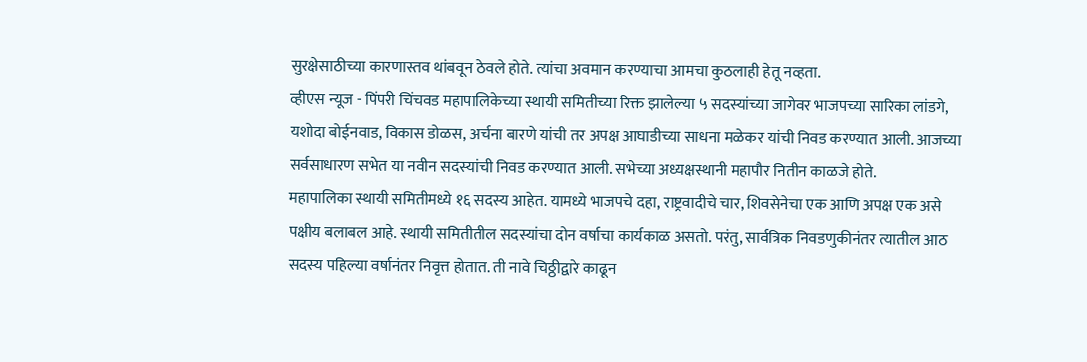सुरक्षेसाठीच्या कारणास्तव थांबवून ठेवले होते. त्यांचा अवमान करण्याचा आमचा कुठलाही हेतू नव्हता.
व्हीएस न्यूज - पिंपरी चिंचवड महापालिकेच्या स्थायी समितीच्या रिक्त झालेल्या ५ सदस्यांच्या जागेवर भाजपच्या सारिका लांडगे, यशोदा बोईनवाड, विकास डोळस, अर्चना बारणे यांची तर अपक्ष आघाडीच्या साधना मळेकर यांची निवड करण्यात आली. आजच्या सर्वसाधारण सभेत या नवीन सदस्यांची निवड करण्यात आली. सभेच्या अध्यक्षस्थानी महापौर नितीन काळजे होते.
महापालिका स्थायी समितीमध्ये १६ सदस्य आहेत. यामध्ये भाजपचे दहा, राष्ट्रवादीचे चार, शिवसेनेचा एक आणि अपक्ष एक असे पक्षीय बलाबल आहे. स्थायी समितीतील सदस्यांचा दोन वर्षाचा कार्यकाळ असतो. परंतु, सार्वत्रिक निवडणुकीनंतर त्यातील आठ सदस्य पहिल्या वर्षानंतर निवृत्त होतात. ती नावे चिठ्ठीद्वारे काढून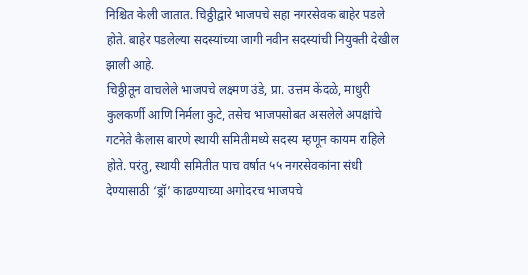निश्चित केली जातात. चिठ्ठीद्वारे भाजपचे सहा नगरसेवक बाहेर पडले होते. बाहेर पडलेल्या सदस्यांच्या जागी नवीन सदस्यांची नियुक्ती देखील झाली आहे.
चिठ्ठीतून वाचलेले भाजपचे लक्ष्मण उंडे, प्रा. उत्तम केंदळे, माधुरी कुलकर्णी आणि निर्मला कुटे, तसेच भाजपसोबत असलेले अपक्षांचे गटनेते कैलास बारणे स्थायी समितीमध्ये सदस्य म्हणून कायम राहिले होते. परंतु, स्थायी समितीत पाच वर्षात ५५ नगरसेवकांना संधी देण्यासाठी ‘ड्रॉ’ काढण्याच्या अगोदरच भाजपचे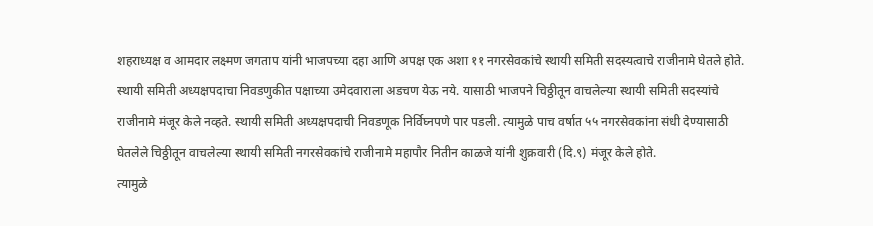शहराध्यक्ष व आमदार लक्ष्मण जगताप यांनी भाजपच्या दहा आणि अपक्ष एक अशा ११ नगरसेवकांचे स्थायी समिती सदस्यत्वाचे राजीनामे घेतले होते.
स्थायी समिती अध्यक्षपदाचा निवडणुकीत पक्षाच्या उमेदवाराला अडचण येऊ नये. यासाठी भाजपने चिठ्ठीतून वाचलेल्या स्थायी समिती सदस्यांचे राजीनामे मंजूर केले नव्हते. स्थायी समिती अध्यक्षपदाची निवडणूक निर्विघ्नपणे पार पडली. त्यामुळे पाच वर्षात ५५ नगरसेवकांना संधी देण्यासाठी घेतलेले चिठ्ठीतून वाचलेल्या स्थायी समिती नगरसेवकांचे राजीनामे महापौर नितीन काळजे यांनी शुक्रवारी (दि.९) मंजूर केले होते.
त्यामुळे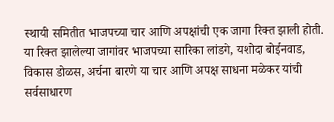स्थायी समितीत भाजपच्या चार आणि अपक्षांची एक जागा रिक्त झाली होती. या रिक्त झालेल्या जागांवर भाजपच्या सारिका लांडगे, यशोदा बोईनवाड, विकास डोळस, अर्चना बारणे या चार आणि अपक्ष साधना मळेकर यांची सर्वसाधारण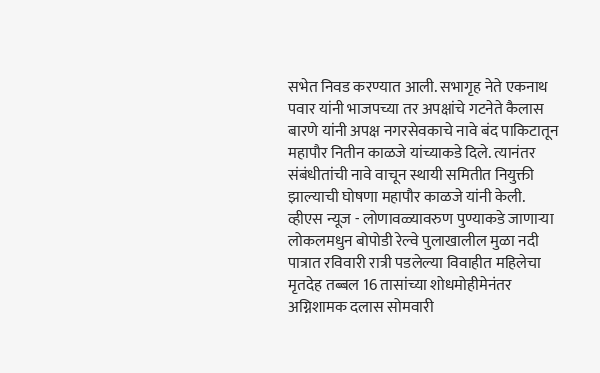सभेत निवड करण्यात आली. सभागृह नेते एकनाथ पवार यांनी भाजपच्या तर अपक्षांचे गटनेते कैलास बारणे यांनी अपक्ष नगरसेवकाचे नावे बंद पाकिटातून महापौर नितीन काळजे यांच्याकडे दिले. त्यानंतर संबंधीतांची नावे वाचून स्थायी समितीत नियुक्ती झाल्याची घोषणा महापौर काळजे यांनी केली.
व्हीएस न्यूज - लोणावळ्यावरुण पुण्याकडे जाणाऱ्या लोकलमधुन बोपोडी रेल्वे पुलाखालील मुळा नदी पात्रात रविवारी रात्री पडलेल्या विवाहीत महिलेचा मृतदेह तब्बल 16 तासांच्या शोधमोहीमेनंतर अग्निशामक दलास सोमवारी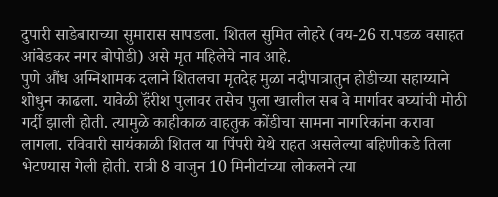दुपारी साडेबाराच्या सुमारास सापडला. शितल सुमित लोहरे (वय-26 रा.पडळ वसाहत आंबेडकर नगर बोपोडी) असे मृत महिलेचे नाव आहे.
पुणे औंध अग्निशामक दलाने शितलचा मृतदेह मुळा नदीपात्रातुन होडीच्या सहाय्याने शोधुन काढला. यावेळी हॅंरीश पुलावर तसेच पुला खालील सब वे मार्गावर बघ्यांची मोठी गर्दी झाली होती. त्यामुळे काहीकाळ वाहतुक कोंडीचा सामना नागरिकांना करावा लागला. रविवारी सायंकाळी शितल या पिंपरी येथे राहत असलेल्या बहिणीकडे तिला भेटण्यास गेली होती. रात्री 8 वाजुन 10 मिनीटांच्या लोकलने त्या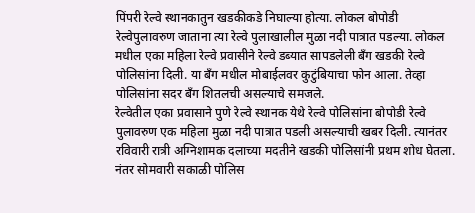पिंपरी रेल्वे स्थानकातुन खडकीकडे निघाल्या होत्या. लोकल बोपोडी रेल्वेपुलावरुण जाताना त्या रेल्वे पुलाखालील मुळा नदी पात्रात पडल्या. लोकल मधील एका महिला रेल्वे प्रवासीने रेल्वे डब्यात सापडलेली बॅंग खडकी रेल्वे पोलिसांना दिली. या बॅंग मधील मोबाईलवर कुटुंबियाचा फोन आला. तेव्हा पोलिसांना सदर बॅंग शितलची असल्याचे समजले.
रेल्वेतील एका प्रवासाने पुणे रेल्वे स्थानक येथे रेल्वे पोलिसांना बोपोडी रेल्वे पुलावरुण एक महिला मुळा नदी पात्रात पडली असल्याची खबर दिली. त्यानंतर रविवारी रात्री अग्निशामक दलाच्या मदतीने खडकी पोलिसांनी प्रथम शोध घेतला. नंतर सोमवारी सकाळी पोलिस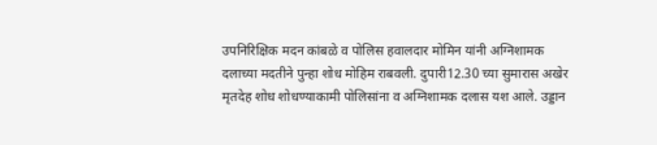उपनिरिक्षिक मदन कांबळे व पोलिस हवालदार मोमिन यांनी अग्निशामक दलाच्या मदतीने पुन्हा शोध मोहिम राबवली. दुपारी12.30 च्या सुमारास अखेर मृतदेह शोध शोधण्याकामी पोलिसांना व अग्निशामक दलास यश आले. उड्डान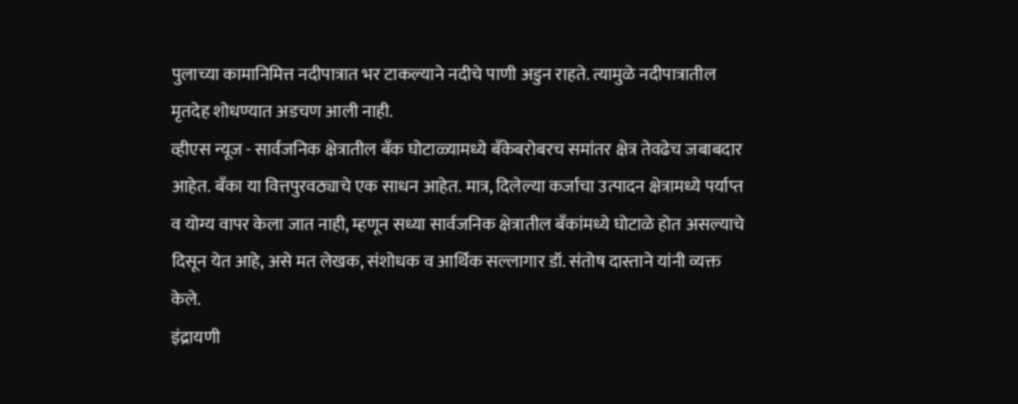पुलाच्या कामानिमित्त नदीपात्रात भर टाकल्याने नदीचे पाणी अडुन राहते. त्यामुळे नदीपात्रातील मृतदेह शोधण्यात अडचण आली नाही.
व्हीएस न्यूज - सार्वजनिक क्षेत्रातील बॅंक घोटाळ्यामध्ये बॅंकेबरोबरच समांतर क्षेत्र तेवढेच जबाबदार आहेत. बॅंका या वित्तपुरवठ्याचे एक साधन आहेत. मात्र, दिलेल्या कर्जाचा उत्पादन क्षेत्रामध्ये पर्याप्त व योग्य वापर केला जात नाही, म्हणून सध्या सार्वजनिक क्षेत्रातील बॅंकांमध्ये घोटाळे होत असल्याचे दिसून येत आहे, असे मत लेखक, संशोधक व आर्थिक सल्लागार डॉ. संतोष दास्ताने यांनी व्यक्त केले.
इंद्रायणी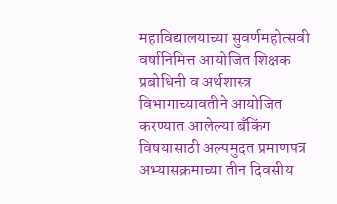महाविद्यालयाच्या सुवर्णमहोत्सवी वर्षानिमित्त आयोजित शिक्षक प्रबोधिनी व अर्थशास्त्र विभागाच्यावतीने आयोजित करण्यात आलेल्या बॅंकिंग विषयासाठी अल्पमुदत प्रमाणपत्र अभ्यासक्रमाच्या तीन दिवसीय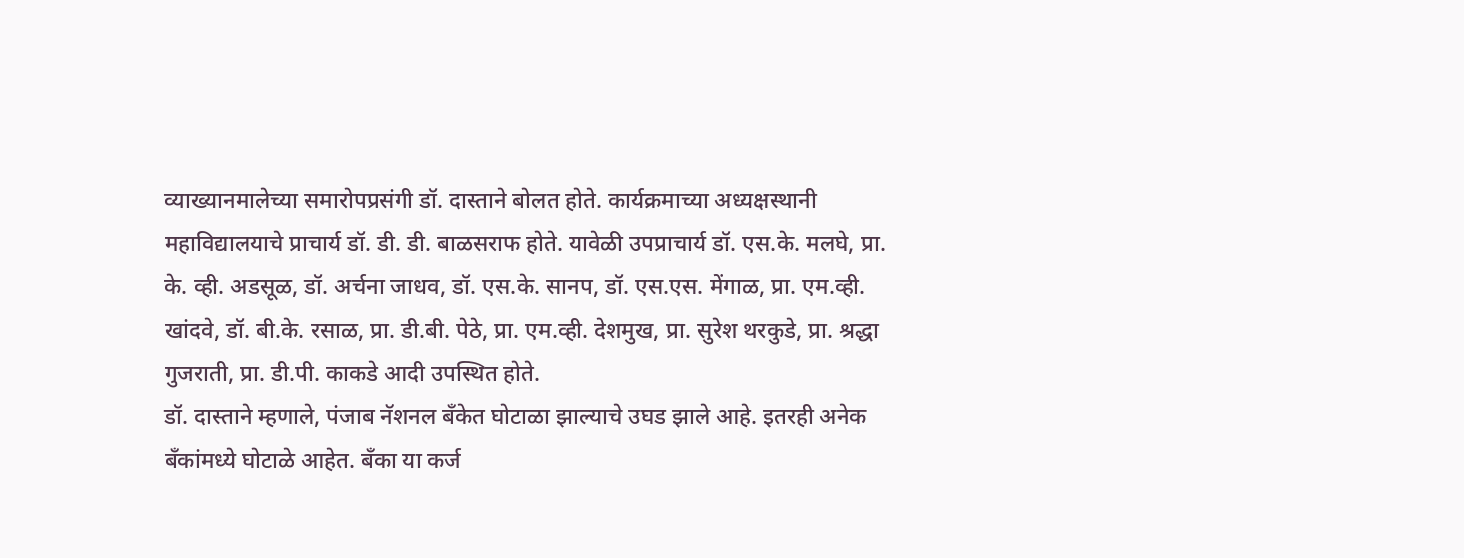व्याख्यानमालेच्या समारोपप्रसंगी डॉ. दास्ताने बोलत होते. कार्यक्रमाच्या अध्यक्षस्थानी महाविद्यालयाचे प्राचार्य डॉ. डी. डी. बाळसराफ होते. यावेळी उपप्राचार्य डॉ. एस.के. मलघे, प्रा. के. व्ही. अडसूळ, डॉ. अर्चना जाधव, डॉ. एस.के. सानप, डॉ. एस.एस. मेंगाळ, प्रा. एम.व्ही. खांदवे, डॉ. बी.के. रसाळ, प्रा. डी.बी. पेठे, प्रा. एम.व्ही. देशमुख, प्रा. सुरेश थरकुडे, प्रा. श्रद्धा गुजराती, प्रा. डी.पी. काकडे आदी उपस्थित होते.
डॉ. दास्ताने म्हणाले, पंजाब नॅशनल बॅंकेत घोटाळा झाल्याचे उघड झाले आहे. इतरही अनेक बॅंकांमध्ये घोटाळे आहेत. बॅंका या कर्ज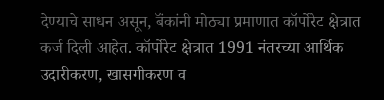देण्याचे साधन असून, बॅंकांनी मोठ्या प्रमाणात कॉर्पोरेट क्षेत्रात कर्ज दिली आहेत. कॉर्पोरेट क्षेत्रात 1991 नंतरच्या आर्थिक उदारीकरण, खासगीकरण व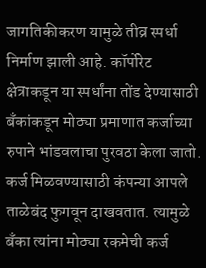जागतिकीकरण यामुळे तीव्र स्पर्धा निर्माण झाली आहे. कॉर्पोरेट क्षेत्राकडून या स्पर्धांना तोंड देण्यासाठी बॅंकांकडून मोठ्या प्रमाणात कर्जाच्या रुपाने भांडवलाचा पुरवठा केला जातो. कर्ज मिळवण्यासाठी कंपन्या आपले ताळेबंद फुगवून दाखवतात. त्यामुळे बॅंका त्यांना मोठ्या रकमेची कर्ज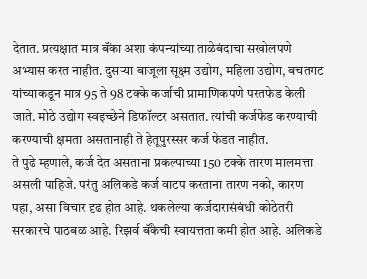देतात. प्रत्यक्षात मात्र बॅंका अशा कंपन्यांच्या ताळेबंदाचा सखोलपणे अभ्यास करत नाहीत. दुसऱ्या बाजूला सूक्ष्म उद्योग, महिला उद्योग, बचतगट यांच्याकडून मात्र 95 ते 98 टक्के कर्जाची प्रामाणिकपणे परतफेड केली जाते. मोठे उद्योग स्वइच्छेने डिफॉल्टर असतात. त्यांची कर्जफेड करण्याची करण्याची क्षमता असतानाही ते हेतूपुरस्सर कर्ज फेडत नाहीत.
ते पुढे म्हणाले, कर्ज देत असताना प्रकल्पाच्या 150 टक्के तारण मालमत्ता असली पाहिजे. परंतु अलिकडे कर्ज वाटप करताना तारण नको, कारण पहा, असा विचार दृढ होत आहे. थकलेल्या कर्जदारासंबंधी कोठेतरी सरकारचे पाठबळ आहे. रिझर्व बॅंकेची स्वायत्तता कमी होत आहे. अलिकडे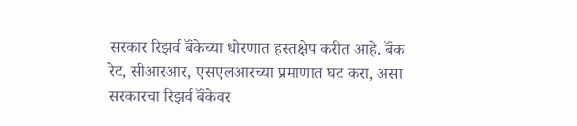सरकार रिझर्व बॅंकेच्या धोरणात हस्तक्षेप करीत आहे. बॅंक रेट, सीआरआर, एसएलआरच्या प्रमाणात घट करा, असा सरकारचा रिझर्व बॅंकेवर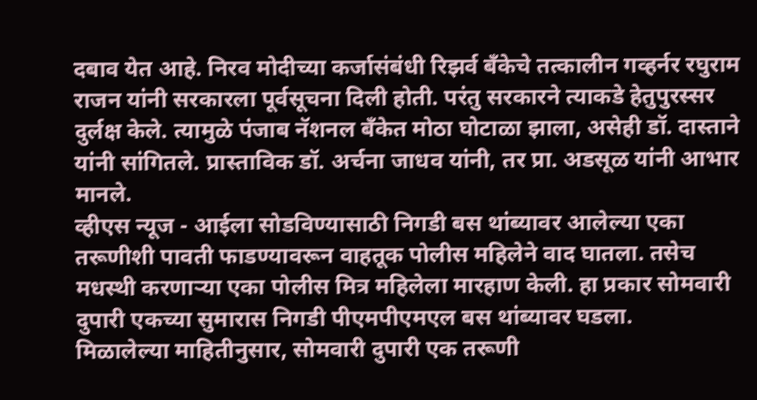दबाव येत आहे. निरव मोदीच्या कर्जासंबंधी रिझर्व बॅंकेचे तत्कालीन गव्हर्नर रघुराम राजन यांनी सरकारला पूर्वसूचना दिली होती. परंतु सरकारने त्याकडे हेतुपुरस्सर दुर्लक्ष केले. त्यामुळे पंजाब नॅशनल बॅंकेत मोठा घोटाळा झाला, असेही डॉ. दास्ताने यांनी सांगितले. प्रास्ताविक डॉ. अर्चना जाधव यांनी, तर प्रा. अडसूळ यांनी आभार मानले.
व्हीएस न्यूज - आईला सोडविण्यासाठी निगडी बस थांब्यावर आलेल्या एका तरूणीशी पावती फाडण्यावरून वाहतूक पोलीस महिलेने वाद घातला. तसेच मधस्थी करणाऱ्या एका पोलीस मित्र महिलेला मारहाण केली. हा प्रकार सोमवारी दुपारी एकच्या सुमारास निगडी पीएमपीएमएल बस थांब्यावर घडला.
मिळालेल्या माहितीनुसार, सोमवारी दुपारी एक तरूणी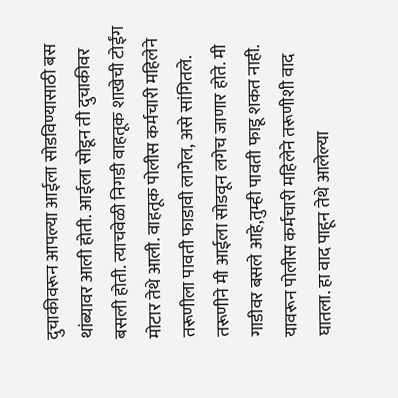दुचाकीवरून आपल्या आईला सोडविण्यासाठी बस थांब्यावर आली होती. आईला सोडून ती दुचाकीवर बसली होती. त्याचवेळी निगडी वाहतूक शाखेची टोईंग मोटार तेथे आली. वाहतूक पोलीस कर्मचारी महिलेने तरूणीला पावती फाडावी लागेल, असे सांगितले. तरूणीने मी आईला सोडवून लगेच जाणार होते. मी गाडीवर बसले आहे,तुम्ही पावती फाडू शकत नाही. यावरून पोलीस कर्मचारी महिलेने तरूणीशी वाद घातला. हा वाद पाहून तेथे आलेल्या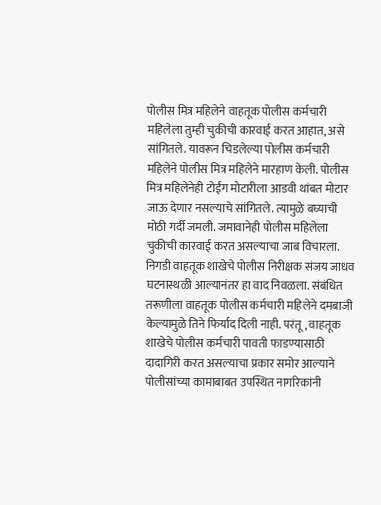पोलीस मित्र महिलेने वाहतूक पोलीस कर्मचारी महिलेला तुम्ही चुकीची कारवाई करत आहात, असे सांगितले. यावरून चिडलेल्या पोलीस कर्मचारी महिलेने पोलीस मित्र महिलेने मारहाण केली. पोलीस मित्र महिलेनेही टोईंग मोटारीला आडवी थांबत मोटार जाऊ देणार नसल्याचे सांगितले. त्यामुळे बघ्याची मोठी गर्दी जमली. जमावानेही पोलीस महिलेला चुकीची कारवाई करत असल्याचा जाब विचारला.
निगडी वाहतूक शाखेचे पोलीस निरीक्षक संजय जाधव घटनास्थळी आल्यानंतर हा वाद निवळला. संबंधित तरूणीला वाहतूक पोलीस कर्मचारी महिलेने दमबाजी केल्यामुळे तिने फिर्याद दिली नाही. परंतू, वाहतूक शाखेचे पोलीस कर्मचारी पावती फाडण्यासाठी दादागिरी करत असल्याचा प्रकार समोर आल्याने पोलीसांच्या कामाबाबत उपस्थित नागरिकांनी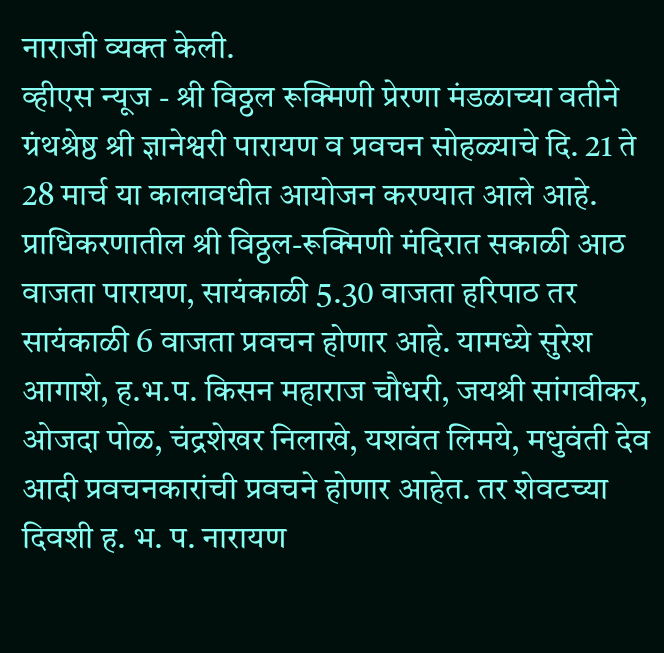नाराजी व्यक्त केली.
व्हीएस न्यूज - श्री विठ्ठल रूक्मिणी प्रेरणा मंडळाच्या वतीने ग्रंथश्रेष्ठ श्री ज्ञानेश्वरी पारायण व प्रवचन सोहळ्याचे दि. 21 ते 28 मार्च या कालावधीत आयोजन करण्यात आले आहे.
प्राधिकरणातील श्री विठ्ठल-रूक्मिणी मंदिरात सकाळी आठ वाजता पारायण, सायंकाळी 5.30 वाजता हरिपाठ तर सायंकाळी 6 वाजता प्रवचन होणार आहे. यामध्ये सुरेश आगाशे, ह.भ.प. किसन महाराज चौधरी, जयश्री सांगवीकर, ओजदा पोळ, चंद्रशेखर निलाखे, यशवंत लिमये, मधुवंती देव आदी प्रवचनकारांची प्रवचने होणार आहेत. तर शेवटच्या दिवशी ह. भ. प. नारायण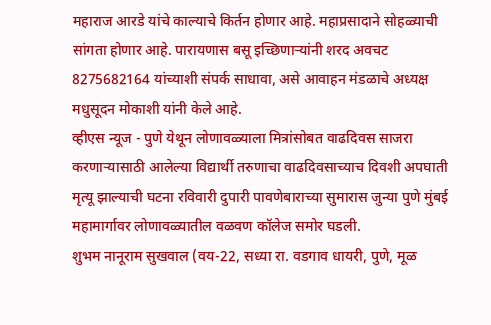महाराज आरडे यांचे काल्याचे किर्तन होणार आहे. महाप्रसादाने सोहळ्याची सांगता होणार आहे. पारायणास बसू इच्छिणाऱ्यांनी शरद अवचट 8275682164 यांच्याशी संपर्क साधावा, असे आवाहन मंडळाचे अध्यक्ष मधुसूदन मोकाशी यांनी केले आहे.
व्हीएस न्यूज - पुणे येथून लोणावळ्याला मित्रांसोबत वाढदिवस साजरा करणाऱ्यासाठी आलेल्या विद्यार्थी तरुणाचा वाढदिवसाच्याच दिवशी अपघाती मृत्यू झाल्याची घटना रविवारी दुपारी पावणेबाराच्या सुमारास जुन्या पुणे मुंबई महामार्गावर लोणावळ्यातील वळवण कॉलेज समोर घडली.
शुभम नानूराम सुखवाल (वय-22, सध्या रा. वडगाव धायरी, पुणे, मूळ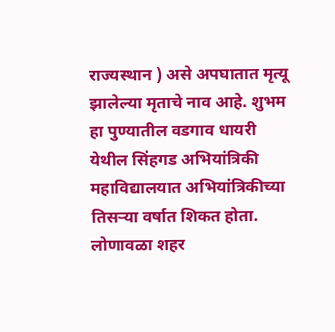राज्यस्थान ) असे अपघातात मृत्यू झालेल्या मृताचे नाव आहे. शुभम हा पुण्यातील वडगाव धायरी येथील सिंहगड अभियांत्रिकी महाविद्यालयात अभियांत्रिकीच्या तिसऱ्या वर्षात शिकत होता.
लोणावळा शहर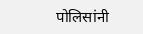पोलिसांनी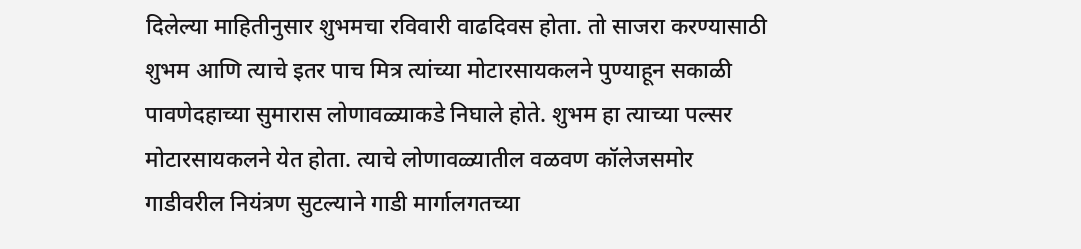दिलेल्या माहितीनुसार शुभमचा रविवारी वाढदिवस होता. तो साजरा करण्यासाठी शुभम आणि त्याचे इतर पाच मित्र त्यांच्या मोटारसायकलने पुण्याहून सकाळी पावणेदहाच्या सुमारास लोणावळ्याकडे निघाले होते. शुभम हा त्याच्या पल्सर मोटारसायकलने येत होता. त्याचे लोणावळ्यातील वळवण कॉलेजसमोर गाडीवरील नियंत्रण सुटल्याने गाडी मार्गालगतच्या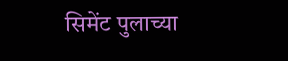सिमेंट पुलाच्या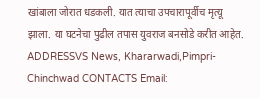खांबाला जोरात धडकली. यात त्याचा उपचारापूर्वीच मृत्यू झाला. या घटनेचा पुढील तपास युवराज बनसोडे करीत आहेत.
ADDRESSVS News, Khararwadi,Pimpri-Chinchwad CONTACTS Email: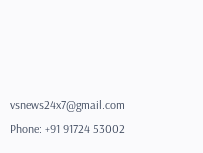vsnews24x7@gmail.com Phone: +91 91724 53002